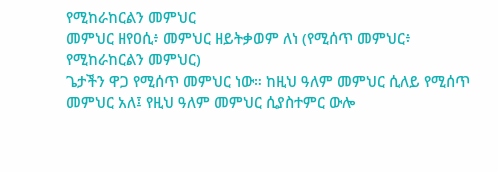የሚከራከርልን መምህር
መምህር ዘየዐሲ፥ መምህር ዘይትቃወም ለነ (የሚሰጥ መምህር፥ የሚከራከርልን መምህር)
ጌታችን ዋጋ የሚሰጥ መምህር ነው። ከዚህ ዓለም መምህር ሲለይ የሚሰጥ መምህር አለ፤ የዚህ ዓለም መምህር ሲያስተምር ውሎ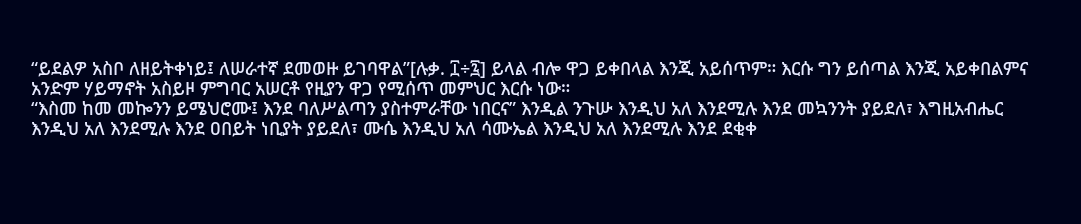“ይደልዎ አስቦ ለዘይትቀነይ፤ ለሠራተኛ ደመወዙ ይገባዋል”[ሉቃ. ፲÷፯] ይላል ብሎ ዋጋ ይቀበላል እንጂ አይሰጥም። እርሱ ግን ይሰጣል እንጂ አይቀበልምና አንድም ሃይማኖት አስይዞ ምግባር አሠርቶ የዚያን ዋጋ የሚሰጥ መምህር እርሱ ነው።
“እስመ ከመ መኰንን ይሜህሮሙ፤ እንደ ባለሥልጣን ያስተምራቸው ነበርና” እንዲል ንጉሡ እንዲህ አለ እንደሚሉ እንደ መኳንንት ያይደለ፣ እግዚአብሔር እንዲህ አለ እንደሚሉ እንደ ዐበይት ነቢያት ያይደለ፣ ሙሴ እንዲህ አለ ሳሙኤል እንዲህ አለ እንደሚሉ እንደ ደቂቀ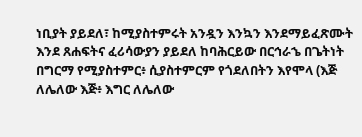ነቢያት ያይደለ፣ ከሚያስተምሩት አንዷን እንኳን እንደማይፈጽሙት እንደ ጸሐፍትና ፈሪሳውያን ያይደለ ከባሕርይው በርኅራኄ በጌትነት በግርማ የሚያስተምር፥ ሲያስተምርም የጎደለበትን እየሞላ (እጅ ለሌለው እጅ፥ እግር ለሌለው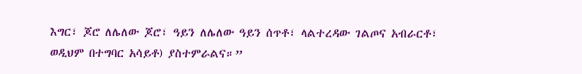እግር፣ ጆሮ ለሌለው ጆሮ፣ ዓይን ለሌለው ዓይን ሰጥቶ፣ ላልተረዳው ገልጦና አብራርቶ፣ ወዲህም በተግባር አሳይቶ) ያስተምራልና።”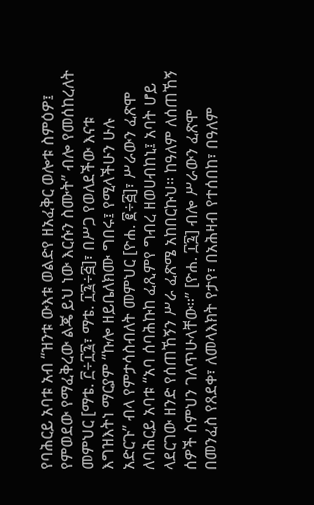የባሕርይ አባቱ አብ “ዝንቱ ውእቱ ወልድየ ዘአፈቅር ወሎቱ ስምዕዎ፤ የምወደው የማፈቅረው ልጄ ይህ ነው እርሱን ስሙት” ብሎ የመሰከረለት መምህር [ማቴ. ፫÷፲፯፣ ማቴ. ፲፯÷፭]፣ በሥጋ የወለደችው እናቱ እግዝእትነ ማርያም “ኩሎ ዘይቤለክሙ ግበሩ፤ የሚላችሁን ሁሉ አድርጉ” ብላ የምታሳስብለት መምህር [ዮሐ. ፪÷፭]፣ ሥራውን ፈጽሞ ለባሕርይ አባቱ “አባ ሰባሕኩከ ፈጺምየ ግብረ ዘወሀብከኒ፤ አባት ሆይ ላደርገው ዘንድ የሰጠኸኝን ሥራ ፈጽሜ አከበርኩህ። ከዓለም ለሰጠኸኝ ሰዎች ስምህን ገለጥሁላቸው።” [ዮሐ. ፲፯] ብሎ ሥራውን ፈጽሞ በመንፈስ የጸደቀ፣ ለመላእክት የታየ፣ በአሕዛብ የተሰበከ፣ በዓለም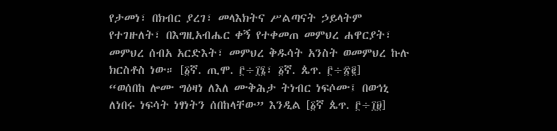የታመነ፣ በክብር ያረገ፣ መላእክትና ሥልጣናት ኃይላትም የተገዙለት፣ በእግዚአብሔር ቀኝ የተቀመጠ መምህረ ሐዋርያት፣ መምህረ ሰብአ አርድእት፣ መምህረ ቅዱሳት አንስት ወመምህረ ኩሉ ክርስቶስ ነው። [፩ኛ. ጢሞ. ፫÷፲፮፣ ፩ኛ. ጴጥ. ፫÷፳፪]
“ወሰበከ ሎሙ ግዕዛነ ለእለ ሙቅሕታ ትነብር ነፍሶሙ፤ በወኅኒ ለነበሩ ነፍሳት ነፃነትን ሰበከላቸው” እንዲል [፩ኛ ጴጥ. ፫÷፲፱]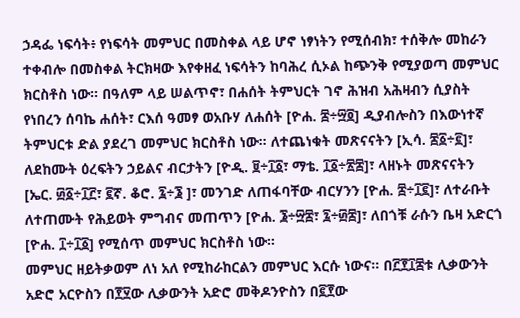ኃዳፌ ነፍሳት፥ የነፍሳት መምህር በመስቀል ላይ ሆኖ ነፃነትን የሚሰብክ፣ ተሰቅሎ መከራን ተቀብሎ በመስቀል ትርክዛው እየቀዘፈ ነፍሳትን ከባሕረ ሲኦል ከጭንቅ የሚያወጣ መምህር ክርስቶስ ነው። በዓለም ላይ ሠልጥኖ፣ በሐሰት ትምህርት ገኖ ሕዝብ አሕዛብን ሲያስት የነበረን ሰባኬ ሐሰት፣ ርእሰ ዓመፃ ወአቡሃ ለሐሰት [ዮሐ. ፰÷፵፬] ዲያብሎስን በእውነተኛ ትምህርቱ ድል ያደረገ መምህር ክርስቶስ ነው። ለተጨነቁት መጽናናትን [ኢሳ. ፷፩÷፪]፣ ለደከሙት ዕረፍትን ኃይልና ብርታትን [ዮዲ. ፱÷፲፩፣ ማቴ. ፲፩÷፳፰]፣ ላዘኑት መጽናናትን [ኤር. ፴፩÷፲፫፣ ፪ኛ. ቆሮ. ፯÷፮ ]፣ መንገድ ለጠፋባቸው ብርሃንን [ዮሐ. ፰÷፲፪]፣ ለተራቡት ለተጠሙት የሕይወት ምግብና መጠጥን [ዮሐ. ፮÷፵፰፣ ፯÷፴፰]፣ ለበጎቹ ራሱን ቤዛ አድርጎ [ዮሐ. ፲÷፲፩] የሚሰጥ መምህር ክርስቶስ ነው።
መምህር ዘይትቃወም ለነ አለ የሚከራከርልን መምህር እርሱ ነውና። በ፫፻፲፰ቱ ሊቃውንት አድሮ አርዮስን በ፻፶ው ሊቃውንት አድሮ መቅዶንዮስን በ፪፻ው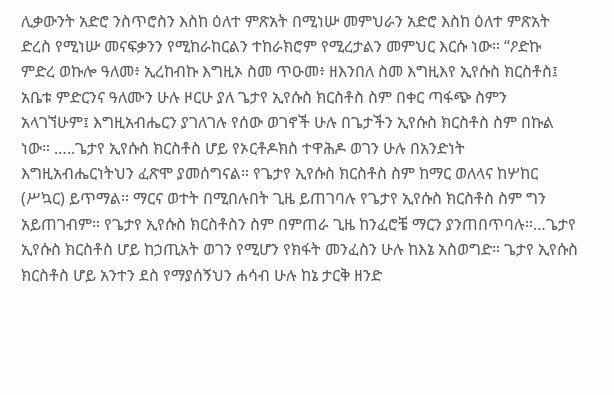ሊቃውንት አድሮ ንስጥሮስን እስከ ዕለተ ምጽአት በሚነሡ መምህራን አድሮ እስከ ዕለተ ምጽአት ድረስ የሚነሡ መናፍቃንን የሚከራከርልን ተከራክሮም የሚረታልን መምህር እርሱ ነው። “ዖድኩ ምድረ ወኩሎ ዓለመ፥ ኢረከብኩ እግዚኦ ስመ ጥዑመ፥ ዘእንበለ ስመ እግዚእየ ኢየሱስ ክርስቶስ፤ አቤቱ ምድርንና ዓለሙን ሁሉ ዞርሁ ያለ ጌታየ ኢየሱስ ክርስቶስ ስም በቀር ጣፋጭ ስምን አላገኘሁም፤ እግዚአብሔርን ያገለገሉ የሰው ወገኖች ሁሉ በጌታችን ኢየሱስ ክርስቶስ ስም በኩል ነው። …..ጌታየ ኢየሱስ ክርስቶስ ሆይ የኦርቶዶክስ ተዋሕዶ ወገን ሁሉ በአንድነት እግዚአብሔርነትህን ፈጽሞ ያመሰግናል። የጌታየ ኢየሱስ ክርስቶስ ስም ከማር ወለላና ከሦከር (ሥኳር) ይጥማል። ማርና ወተት በሚበሉበት ጊዜ ይጠገባሉ የጌታየ ኢየሱስ ክርስቶስ ስም ግን አይጠገብም። የጌታየ ኢየሱስ ክርስቶስን ስም በምጠራ ጊዜ ከንፈሮቼ ማርን ያንጠበጥባሉ።…ጌታየ ኢየሱስ ክርስቶስ ሆይ ከኃጢአት ወገን የሚሆን የክፋት መንፈስን ሁሉ ከእኔ አስወግድ። ጌታየ ኢየሱስ ክርስቶስ ሆይ አንተን ደስ የማያሰኝህን ሐሳብ ሁሉ ከኔ ታርቅ ዘንድ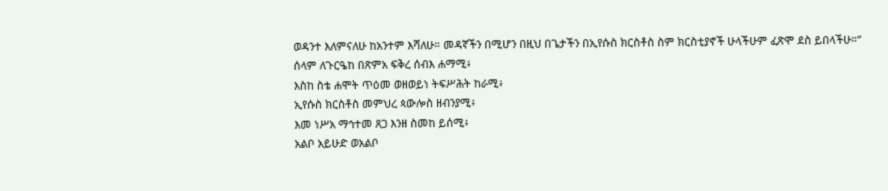ወዳንተ እለምናለሁ ከአንተም እሻለሁ። መዳኛችን በሚሆን በዚህ በጌታችን በኢየሱስ ክርስቶስ ስም ክርስቲያኖች ሁላችሁም ፈጽሞ ደስ ይበላችሁ።”
ሰላም ለጉርዔከ በጽምአ ፍቅረ ሰብእ ሐማሚ፥
እስከ ስቴ ሐሞት ጥዕመ ወዘወይነ ትፍሥሕት ከራሚ፥
ኢየሱስ ክርስቶስ መምህረ ጳውሎስ ዘብንያሚ፥
እመ ነሥአ ማኅተመ ጸጋ እንዘ ስመከ ይሰሚ፥
አልቦ አይሁድ ወአልቦ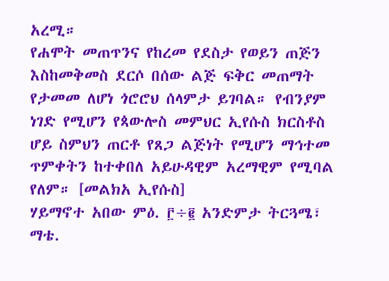አረሚ።
የሐሞት መጠጥንና የከረመ የደስታ የወይን ጠጅን እስከመቅመስ ደርሶ በሰው ልጅ ፍቅር መጠማት የታመመ ለሆነ ጎሮሮህ ሰላምታ ይገባል። የብንያም ነገድ የሚሆን የጳውሎስ መምህር ኢየሱስ ክርስቶስ ሆይ ስምህን ጠርቶ የጸጋ ልጅነት የሚሆን ማኅተመ ጥምቀትን ከተቀበለ አይሁዳዊም አረማዊም የሚባል የለም። [መልክአ ኢየሱስ]
ሃይማኖተ አበው ምዕ. ፫÷፪ አንድምታ ትርጓሜ፣ ማቴ.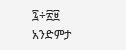፯÷፳፱ አንድምታ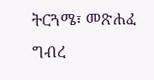ትርጓሜ፣ መጽሐፈ ግብረ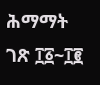ሕማማት ገጽ ፲፩~፲፪